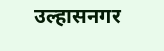उल्हासनगर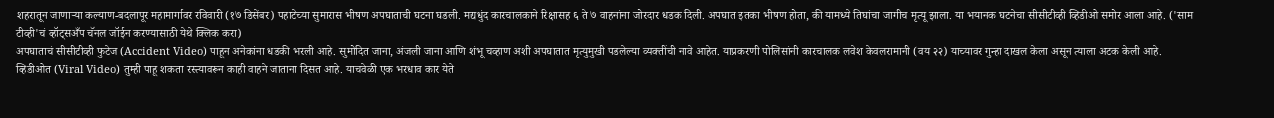शहरातून जाणाऱ्या कल्याण-बदलापूर महामार्गावर रविवारी (१७ डिसेंबर) पहाटेच्या सुमारास भीषण अपघाताची घटना घडली. मद्यधुंद कारचालकाने रिक्षासह ६ ते ७ वाहनांना जोरदार धडक दिली. अपघात इतका भीषण होता, की यामध्ये तिघांचा जागीच मृत्यू झाला. या भयानक घटनेचा सीसीटीव्ही व्हिडीओ समोर आला आहे. ('साम टीव्ही'चं व्हॉट्सअँप चॅनल जॉईन करण्यासाठी येथे क्लिक करा)
अपघाताचं सीसीटीव्ही फुटेज (Accident Video) पाहून अनेकांना धडकी भरली आहे. सुमोदित जाना, अंजली जाना आणि शंभू चव्हाण अशी अपघातात मृत्युमुखी पडलेल्या व्यक्तींची नावे आहेत. याप्रकरणी पोलिसांनी कारचालक लवेश केवलरामानी (वय २२) याच्यावर गुन्हा दाखल केला असून त्याला अटक केली आहे.
व्हिडीओत (Viral Video) तुम्ही पाहू शकता रस्त्यावरून काही वाहने जाताना दिसत आहे. याचवेळी एक भरधाव कार येते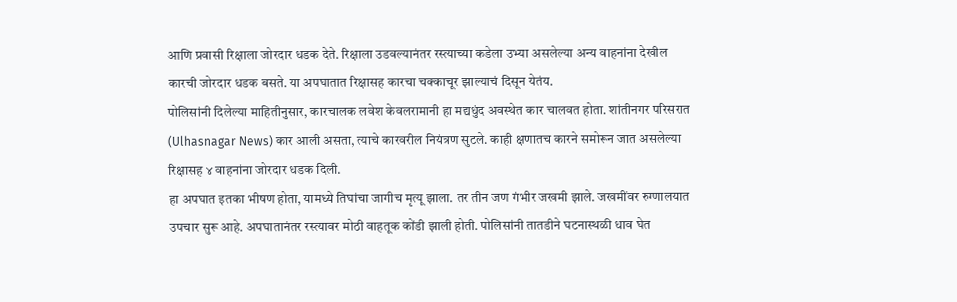आणि प्रवासी रिक्षाला जोरदार धडक देते. रिक्षाला उडवल्यानंतर रस्त्याच्या कडेला उभ्या असलेल्या अन्य वाहनांना देखील कारची जोरदार धडक बसते. या अपघातात रिक्षासह कारचा चक्काचूर झाल्याचं दिसून येतंय.
पोलिसांनी दिलेल्या माहितीनुसार, कारचालक लवेश केवलरामानी हा मद्यधुंद अवस्थेत कार चालवत होता. शांतीनगर परिसरात (Ulhasnagar News) कार आली असता, त्याचे कारवरील नियंत्रण सुटले. काही क्षणातच कारने समोरून जात असलेल्या रिक्षासह ४ वाहनांना जोरदार धडक दिली.
हा अपघात इतका भीषण होता, यामध्ये तिघांचा जागीच मृत्यू झाला. तर तीन जण गंभीर जखमी झाले. जखमींवर रुग्णालयात उपचार सुरू आहे. अपघातानंतर रस्त्यावर मोठी वाहतूक कोंडी झाली होती. पोलिसांनी तातडीने घटनास्थळी धाव घेत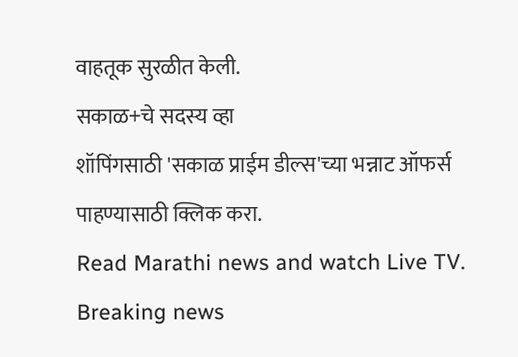वाहतूक सुरळीत केली.
सकाळ+चे सदस्य व्हा
शॉपिंगसाठी 'सकाळ प्राईम डील्स'च्या भन्नाट ऑफर्स पाहण्यासाठी क्लिक करा.
Read Marathi news and watch Live TV. Breaking news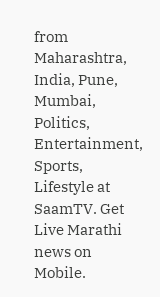from Maharashtra, India, Pune, Mumbai, Politics, Entertainment, Sports, Lifestyle at SaamTV. Get Live Marathi news on Mobile.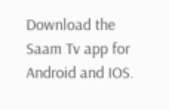Download the Saam Tv app for Android and IOS.